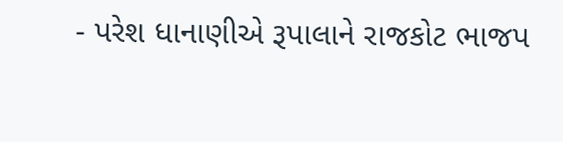- પરેશ ધાનાણીએ રૂપાલાને રાજકોટ ભાજપ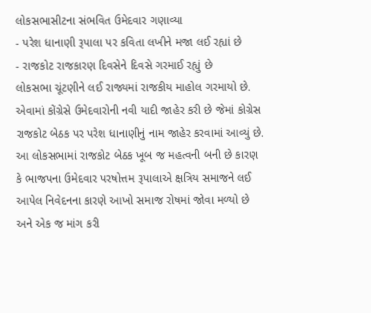લોકસભાસીટના સંભવિત ઉમેદવાર ગણાવ્યા
- પરેશ ધાનાણી રૂપાલા પર કવિતા લખીને મજા લઈ રહ્યાં છે
- રાજકોટ રાજકારણ દિવસેને દિવસે ગરમાઈ રહ્યું છે
લોકસભા ચૂંટણીને લઈ રાજ્યમાં રાજકીય માહોલ ગરમાયો છે. એવામાં કોંગ્રેસે ઉમેદવારોની નવી યાદી જાહેર કરી છે જેમાં કોગ્રેસ રાજકોટ બેઠક પર પરેશ ધાનાણીનું નામ જાહેર કરવામાં આવ્યું છે. આ લોકસભામાં રાજકોટ બેઠક ખૂબ જ મહત્વની બની છે કારણ કે ભાજપના ઉમેદવાર પરષોત્તમ રૂપાલાએ ક્ષત્રિય સમાજને લઈ આપેલ નિવેદનના કારણે આખો સમાજ રોષમાં જોવા મળ્યો છે અને એક જ માંગ કરી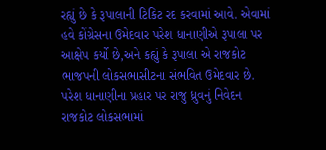રહ્યું છે કે રૂપાલાની ટિકિટ રદ કરવામાં આવે. એવામાં હવે કોંગ્રેસના ઉમેદવાર પરેશ ધાનાણીએ રૂપાલા પર આક્ષેપ કર્યો છે,અને કહ્યું કે રૂપાલા એ રાજકોટ ભાજપની લોકસભાસીટના સંભવિત ઉમેદવાર છે.
પરેશ ધાનાણીના પ્રહાર પર રાજુ ધ્રુવનું નિવેદન
રાજકોટ લોકસભામાં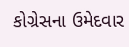કોગ્રેસના ઉમેદવાર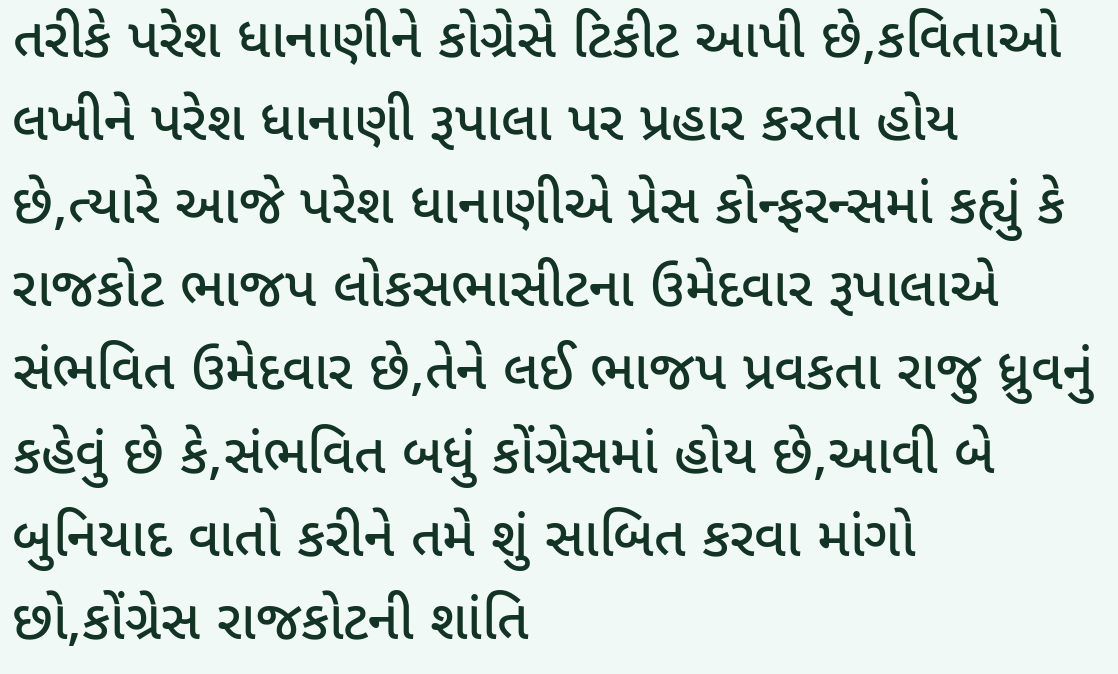તરીકે પરેશ ધાનાણીને કોગ્રેસે ટિકીટ આપી છે,કવિતાઓ લખીને પરેશ ધાનાણી રૂપાલા પર પ્રહાર કરતા હોય છે,ત્યારે આજે પરેશ ધાનાણીએ પ્રેસ કોન્ફરન્સમાં કહ્યું કે રાજકોટ ભાજપ લોકસભાસીટના ઉમેદવાર રૂપાલાએ સંભવિત ઉમેદવાર છે,તેને લઈ ભાજપ પ્રવકતા રાજુ ધ્રુવનું કહેવું છે કે,સંભવિત બધું કોંગ્રેસમાં હોય છે,આવી બે બુનિયાદ વાતો કરીને તમે શું સાબિત કરવા માંગો છો,કોંગ્રેસ રાજકોટની શાંતિ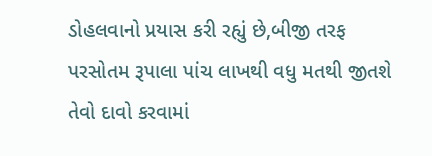ડોહલવાનો પ્રયાસ કરી રહ્યું છે,બીજી તરફ પરસોતમ રૂપાલા પાંચ લાખથી વધુ મતથી જીતશે તેવો દાવો કરવામાં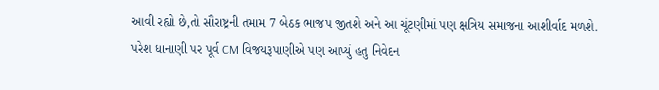આવી રહ્યો છે,તો સૌરાષ્ટ્રની તમામ 7 બેઠક ભાજપ જીતશે અને આ ચૂંટણીમાં પણ ક્ષત્રિય સમાજના આશીર્વાદ મળશે.
પરેશ ધાનાણી પર પૂર્વ CM વિજયરૂપાણીએ પણ આપ્યું હતુ નિવેદન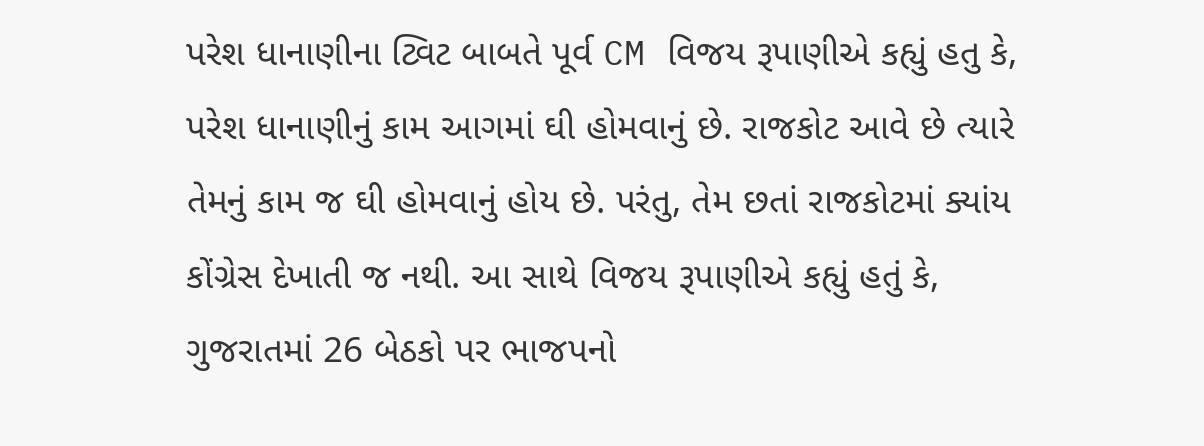પરેશ ધાનાણીના ટ્વિટ બાબતે પૂર્વ CM વિજય રૂપાણીએ કહ્યું હતુ કે, પરેશ ધાનાણીનું કામ આગમાં ઘી હોમવાનું છે. રાજકોટ આવે છે ત્યારે તેમનું કામ જ ઘી હોમવાનું હોય છે. પરંતુ, તેમ છતાં રાજકોટમાં ક્યાંય કોંગ્રેસ દેખાતી જ નથી. આ સાથે વિજય રૂપાણીએ કહ્યું હતું કે, ગુજરાતમાં 26 બેઠકો પર ભાજપનો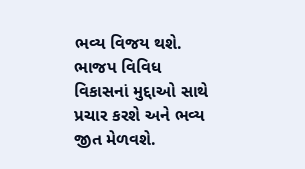ભવ્ય વિજય થશે. ભાજપ વિવિધ વિકાસનાં મુદ્દાઓ સાથે પ્રચાર કરશે અને ભવ્ય જીત મેળવશે.